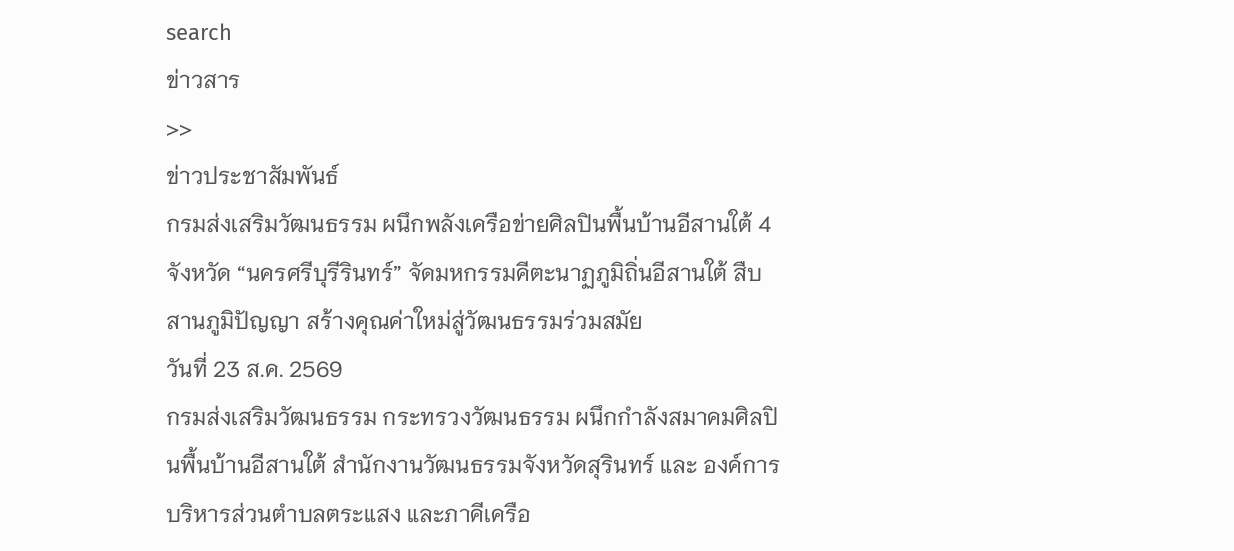search
ข่าวสาร
>>
ข่าวประชาสัมพันธ์
กรมส่งเสริมวัฒนธรรม ผนึกพลังเครือข่ายศิลปินพื้นบ้านอีสานใต้ 4 จังหวัด “นครศรีบุรีรินทร์” จัดมหกรรมคีตะนาฏภูมิถิ่นอีสานใต้ สืบสานภูมิปัญญา สร้างคุณค่าใหม่สู่วัฒนธรรมร่วมสมัย
วันที่ 23 ส.ค. 2569
กรมส่งเสริมวัฒนธรรม กระทรวงวัฒนธรรม ผนึกกำลังสมาคมศิลปินพื้นบ้านอีสานใต้ สำนักงานวัฒนธรรมจังหวัดสุรินทร์ และ องค์การบริหารส่วนตำบลตระแสง และภาคีเครือ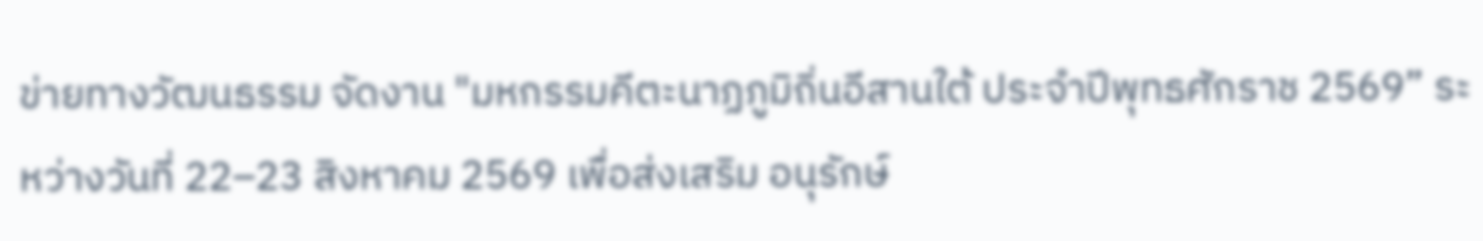ข่ายทางวัฒนธรรม จัดงาน "มหกรรมคีตะนาฏภูมิถิ่นอีสานใต้ ประจำปีพุทธศักราช 2569” ระหว่างวันที่ 22–23 สิงหาคม 2569 เพื่อส่งเสริม อนุรักษ์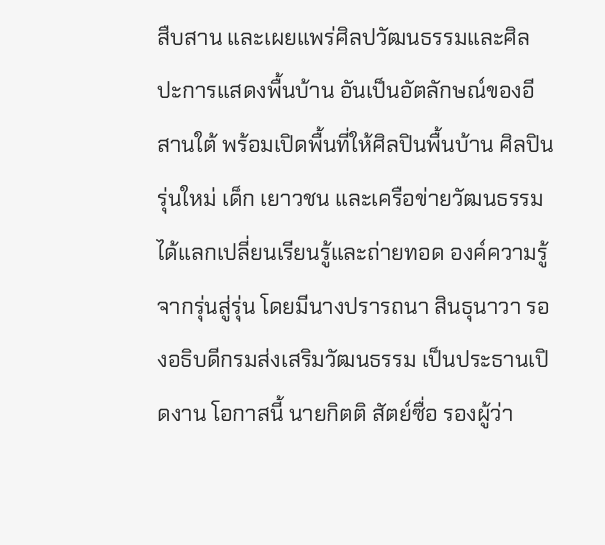สืบสาน และเผยแพร่ศิลปวัฒนธรรมและศิลปะการแสดงพื้นบ้าน อันเป็นอัตลักษณ์ของอีสานใต้ พร้อมเปิดพื้นที่ให้ศิลปินพื้นบ้าน ศิลปินรุ่นใหม่ เด็ก เยาวชน และเครือข่ายวัฒนธรรม ได้แลกเปลี่ยนเรียนรู้และถ่ายทอด องค์ความรู้จากรุ่นสู่รุ่น โดยมีนางปรารถนา สินธุนาวา รองอธิบดีกรมส่งเสริมวัฒนธรรม เป็นประธานเปิดงาน โอกาสนี้ นายกิตติ สัตย์ซื่อ รองผู้ว่า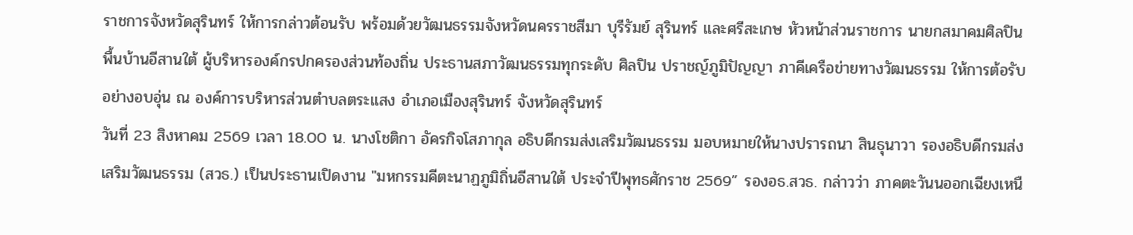ราชการจังหวัดสุรินทร์ ให้การกล่าวต้อนรับ พร้อมด้วยวัฒนธรรมจังหวัดนครราชสีมา บุรีรัมย์ สุรินทร์ และศรีสะเกษ หัวหน้าส่วนราชการ นายกสมาคมศิลปินพื้นบ้านอีสานใต้ ผู้บริหารองค์กรปกครองส่วนท้องถิ่น ประธานสภาวัฒนธรรมทุกระดับ ศิลปิน ปราชญ์ภูมิปัญญา ภาคีเครือข่ายทางวัฒนธรรม ให้การต้อรับอย่างอบอุ่น ณ องค์การบริหารส่วนตำบลตระแสง อำเภอเมืองสุรินทร์ จังหวัดสุรินทร์
วันที่ 23 สิงหาคม 2569 เวลา 18.00 น. นางโชติกา อัครกิจโสภากุล อธิบดีกรมส่งเสริมวัฒนธรรม มอบหมายให้นางปรารถนา สินธุนาวา รองอธิบดีกรมส่งเสริมวัฒนธรรม (สวธ.) เป็นประธานเปิดงาน "มหกรรมคีตะนาฏภูมิถิ่นอีสานใต้ ประจำปีพุทธศักราช 2569” รองอธ.สวธ. กล่าวว่า ภาคตะวันนออกเฉียงเหนื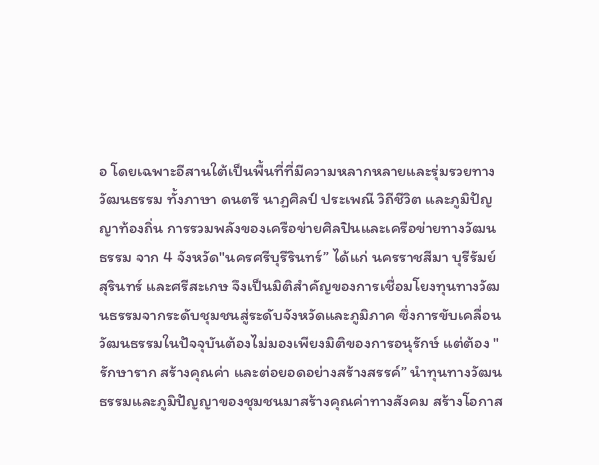อ โดยเฉพาะอีสานใต้เป็นพื้นที่ที่มีความหลากหลายและรุ่มรวยทางวัฒนธรรม ทั้งภาษา ดนตรี นาฏศิลป์ ประเพณี วิถีชีวิต และภูมิปัญญาท้องถิ่น การรวมพลังของเครือข่ายศิลปินและเครือข่ายทางวัฒนธรรม จาก 4 จังหวัด"นครศรีบุรีรินทร์” ได้แก่ นครราชสีมา บุรีรัมย์ สุรินทร์ และศรีสะเกษ จึงเป็นมิติสำคัญของการเชื่อมโยงทุนทางวัฒนธรรมจากระดับชุมชนสู่ระดับจังหวัดและภูมิภาค ซึ่งการขับเคลื่อนวัฒนธรรมในปัจจุบันต้องไม่มองเพียงมิติของการอนุรักษ์ แต่ต้อง "รักษาราก สร้างคุณค่า และต่อยอดอย่างสร้างสรรค์” นำทุนทางวัฒนธรรมและภูมิปัญญาของชุมชนมาสร้างคุณค่าทางสังคม สร้างโอกาส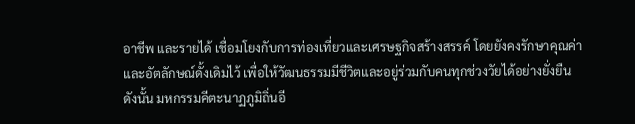อาชีพ และรายได้ เชื่อมโยงกับการท่องเที่ยวและเศรษฐกิจสร้างสรรค์ โดยยังคงรักษาคุณค่าและอัตลักษณ์ดั้งเดิมไว้ เพื่อให้วัฒนธรรมมีชีวิตและอยู่ร่วมกับคนทุกช่วงวัยได้อย่างยั่งยืน ดังนั้น มหกรรมคีตะนาฏภูมิถิ่นอี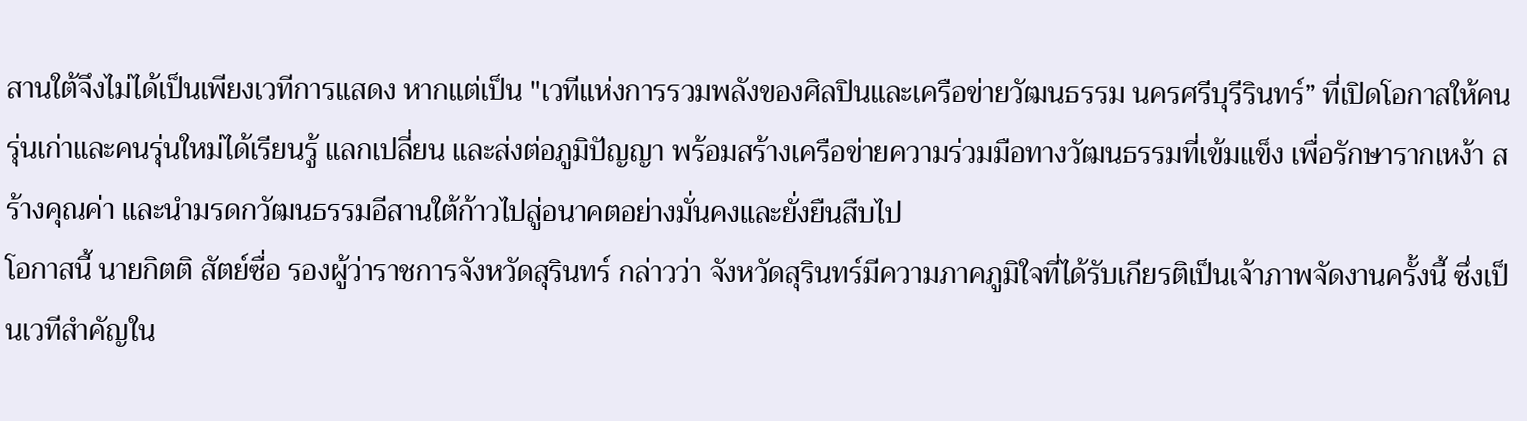สานใต้จึงไม่ได้เป็นเพียงเวทีการแสดง หากแต่เป็น "เวทีแห่งการรวมพลังของศิลปินและเครือข่ายวัฒนธรรม นครศรีบุรีรินทร์” ที่เปิดโอกาสให้คนรุ่นเก่าและคนรุ่นใหม่ได้เรียนรู้ แลกเปลี่ยน และส่งต่อภูมิปัญญา พร้อมสร้างเครือข่ายความร่วมมือทางวัฒนธรรมที่เข้มแข็ง เพื่อรักษารากเหง้า สร้างคุณค่า และนำมรดกวัฒนธรรมอีสานใต้ก้าวไปสู่อนาคตอย่างมั่นคงและยั่งยืนสืบไป
โอกาสนี้ นายกิตติ สัตย์ซื่อ รองผู้ว่าราชการจังหวัดสุรินทร์ กล่าวว่า จังหวัดสุรินทร์มีความภาคภูมิใจที่ได้รับเกียรติเป็นเจ้าภาพจัดงานครั้งนี้ ซึ่งเป็นเวทีสำคัญใน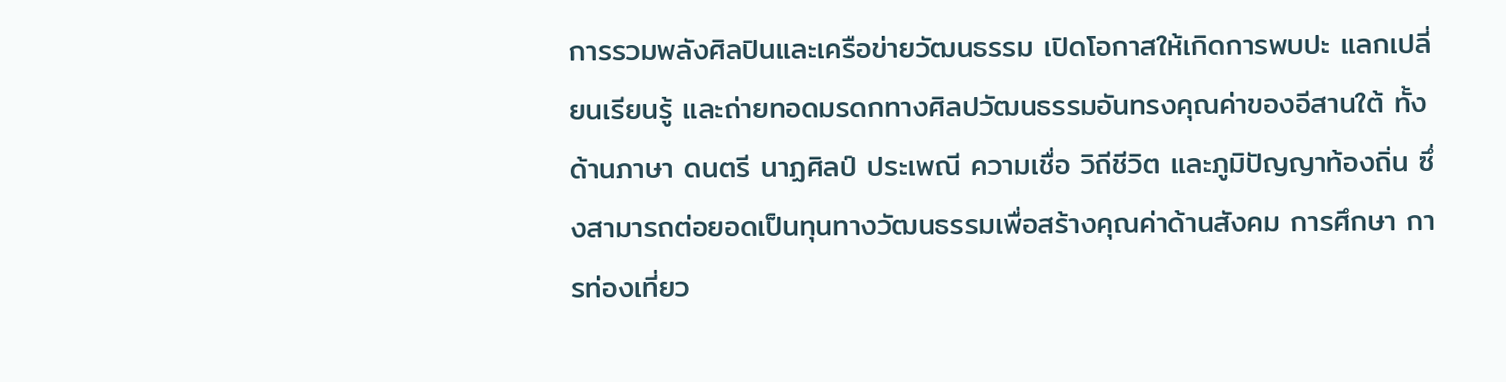การรวมพลังศิลปินและเครือข่ายวัฒนธรรม เปิดโอกาสให้เกิดการพบปะ แลกเปลี่ยนเรียนรู้ และถ่ายทอดมรดกทางศิลปวัฒนธรรมอันทรงคุณค่าของอีสานใต้ ทั้งด้านภาษา ดนตรี นาฏศิลป์ ประเพณี ความเชื่อ วิถีชีวิต และภูมิปัญญาท้องถิ่น ซึ่งสามารถต่อยอดเป็นทุนทางวัฒนธรรมเพื่อสร้างคุณค่าด้านสังคม การศึกษา การท่องเที่ยว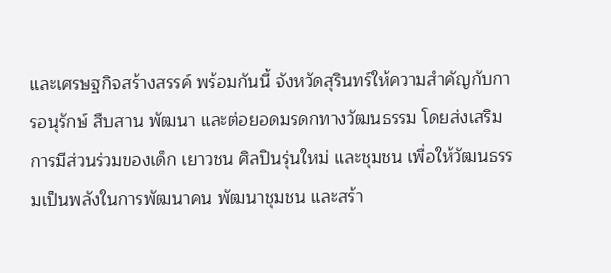และเศรษฐกิจสร้างสรรค์ พร้อมกันนี้ จังหวัดสุรินทร์ให้ความสำคัญกับการอนุรักษ์ สืบสาน พัฒนา และต่อยอดมรดกทางวัฒนธรรม โดยส่งเสริมการมีส่วนร่วมของเด็ก เยาวชน ศิลปินรุ่นใหม่ และชุมชน เพื่อให้วัฒนธรรมเป็นพลังในการพัฒนาคน พัฒนาชุมชน และสร้า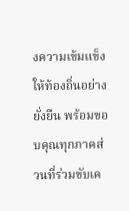งความเข้มแข็งให้ท้องถิ่นอย่างยั่งยืน พร้อมขอบคุณทุกภาคส่วนที่ร่วมขับเค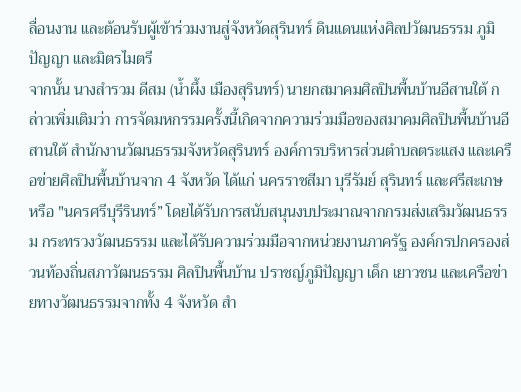ลื่อนงาน และต้อนรับผู้เข้าร่วมงานสู่จังหวัดสุรินทร์ ดินแดนแห่งศิลปวัฒนธรรม ภูมิปัญญา และมิตรไมตรี
จากนั้น นางสำรวม ดีสม (น้ำผึ้ง เมืองสุรินทร์) นายกสมาคมศิลปินพื้นบ้านอีสานใต้ กล่าวเพิ่มเติมว่า การจัดมหกรรมครั้งนี้เกิดจากความร่วมมือของสมาคมศิลปินพื้นบ้านอีสานใต้ สำนักงานวัฒนธรรมจังหวัดสุรินทร์ องค์การบริหารส่วนตำบลตระแสง และเครือข่ายศิลปินพื้นบ้านจาก 4 จังหวัด ได้แก่ นครราชสีมา บุรีรัมย์ สุรินทร์ และศรีสะเกษ หรือ "นครศรีบุรีรินทร์” โดยได้รับการสนับสนุนงบประมาณจากกรมส่งเสริมวัฒนธรรม กระทรวงวัฒนธรรม และได้รับความร่วมมือจากหน่วยงานภาครัฐ องค์กรปกครองส่วนท้องถิ่นสภาวัฒนธรรม ศิลปินพื้นบ้าน ปราชญ์ภูมิปัญญา เด็ก เยาวชน และเครือข่ายทางวัฒนธรรมจากทั้ง 4 จังหวัด สำ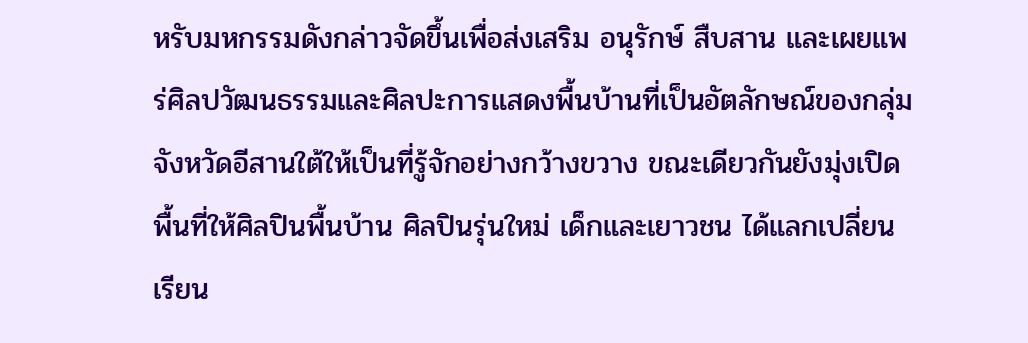หรับมหกรรมดังกล่าวจัดขึ้นเพื่อส่งเสริม อนุรักษ์ สืบสาน และเผยแพร่ศิลปวัฒนธรรมและศิลปะการแสดงพื้นบ้านที่เป็นอัตลักษณ์ของกลุ่มจังหวัดอีสานใต้ให้เป็นที่รู้จักอย่างกว้างขวาง ขณะเดียวกันยังมุ่งเปิดพื้นที่ให้ศิลปินพื้นบ้าน ศิลปินรุ่นใหม่ เด็กและเยาวชน ได้แลกเปลี่ยนเรียน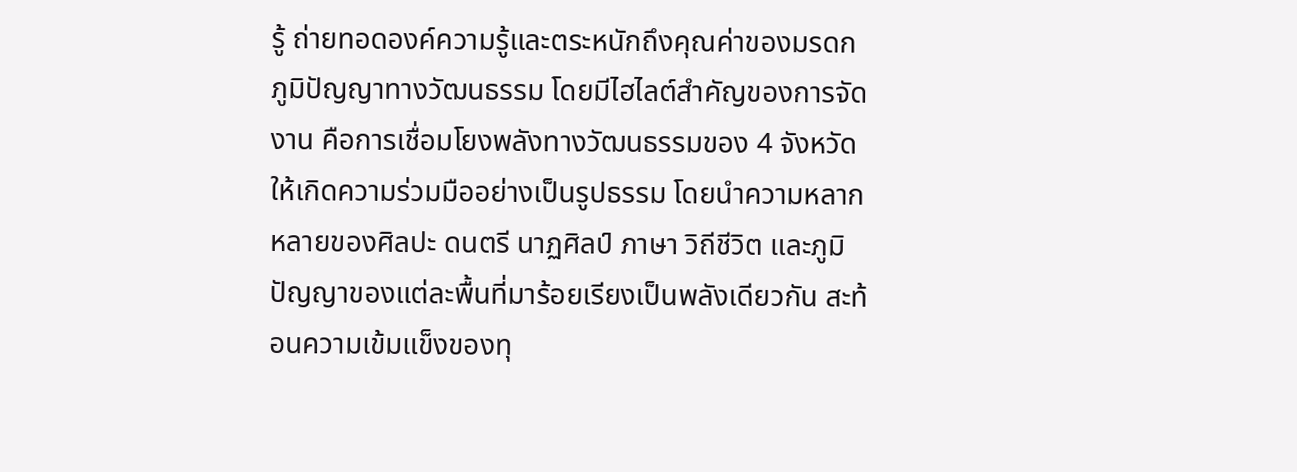รู้ ถ่ายทอดองค์ความรู้และตระหนักถึงคุณค่าของมรดกภูมิปัญญาทางวัฒนธรรม โดยมีไฮไลต์สำคัญของการจัดงาน คือการเชื่อมโยงพลังทางวัฒนธรรมของ 4 จังหวัดให้เกิดความร่วมมืออย่างเป็นรูปธรรม โดยนำความหลากหลายของศิลปะ ดนตรี นาฏศิลป์ ภาษา วิถีชีวิต และภูมิปัญญาของแต่ละพื้นที่มาร้อยเรียงเป็นพลังเดียวกัน สะท้อนความเข้มแข็งของทุ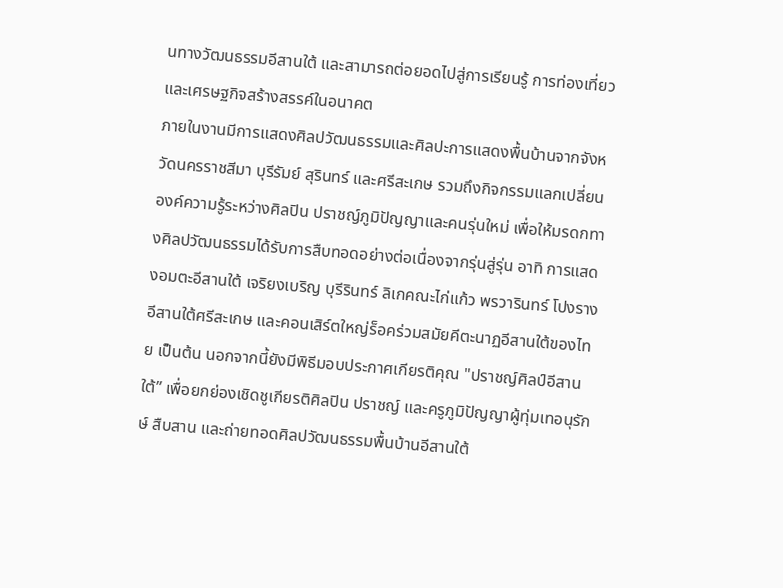นทางวัฒนธรรมอีสานใต้ และสามารถต่อยอดไปสู่การเรียนรู้ การท่องเที่ยว และเศรษฐกิจสร้างสรรค์ในอนาคต
ภายในงานมีการแสดงศิลปวัฒนธรรมและศิลปะการแสดงพื้นบ้านจากจังหวัดนครราชสีมา บุรีรัมย์ สุรินทร์ และศรีสะเกษ รวมถึงกิจกรรมแลกเปลี่ยนองค์ความรู้ระหว่างศิลปิน ปราชญ์ภูมิปัญญาและคนรุ่นใหม่ เพื่อให้มรดกทางศิลปวัฒนธรรมได้รับการสืบทอดอย่างต่อเนื่องจากรุ่นสู่รุ่น อาทิ การแสดงอมตะอีสานใต้ เจริยงเบริญ บุรีรินทร์ ลิเกคณะไก่แก้ว พรวารินทร์ โปงรางอีสานใต้ศรีสะเกษ และคอนเสิร์ตใหญ่ร็อคร่วมสมัยคีตะนาฏอีสานใต้ของไทย เป็นต้น นอกจากนี้ยังมีพิธีมอบประกาศเกียรติคุณ "ปราชญ์ศิลป์อีสานใต้” เพื่อยกย่องเชิดชูเกียรติศิลปิน ปราชญ์ และครูภูมิปัญญาผู้ทุ่มเทอนุรักษ์ สืบสาน และถ่ายทอดศิลปวัฒนธรรมพื้นบ้านอีสานใต้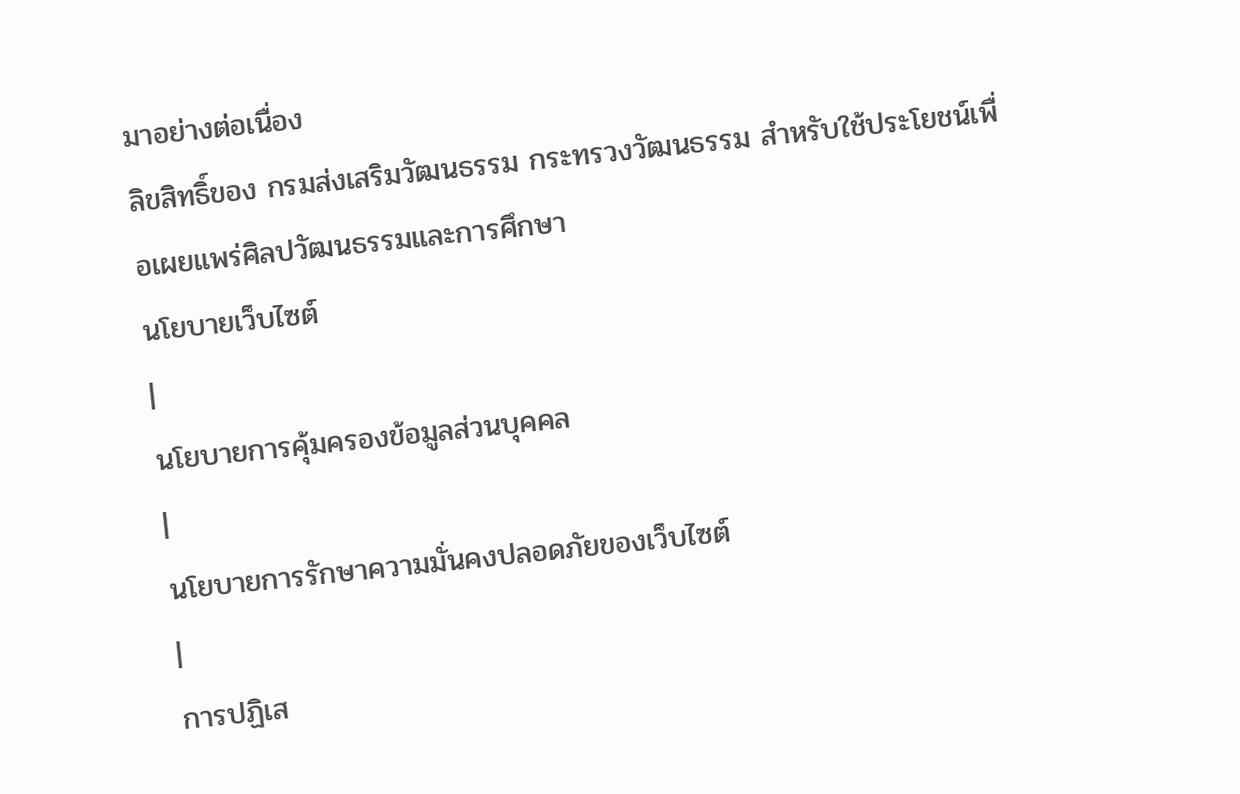มาอย่างต่อเนื่อง
ลิขสิทธิ์ของ กรมส่งเสริมวัฒนธรรม กระทรวงวัฒนธรรม สำหรับใช้ประโยชน์เพื่อเผยแพร่ศิลปวัฒนธรรมและการศึกษา
นโยบายเว็บไซต์
|
นโยบายการคุ้มครองข้อมูลส่วนบุคคล
|
นโยบายการรักษาความมั่นคงปลอดภัยของเว็บไซต์
|
การปฏิเส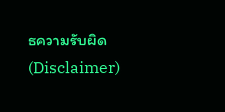ธความรับผิด (Disclaimer)